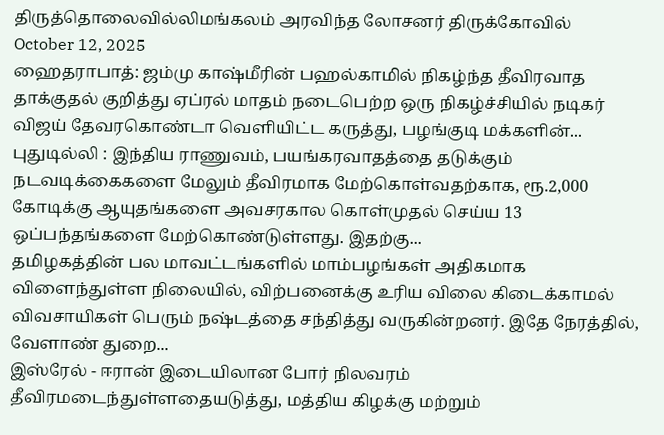திருத்தொலைவில்லிமங்கலம் அரவிந்த லோசனர் திருக்கோவில்
October 12, 2025
ஹைதராபாத்: ஜம்மு காஷ்மீரின் பஹல்காமில் நிகழ்ந்த தீவிரவாத தாக்குதல் குறித்து ஏப்ரல் மாதம் நடைபெற்ற ஒரு நிகழ்ச்சியில் நடிகர் விஜய் தேவரகொண்டா வெளியிட்ட கருத்து, பழங்குடி மக்களின்...
புதுடில்லி : இந்திய ராணுவம், பயங்கரவாதத்தை தடுக்கும் நடவடிக்கைகளை மேலும் தீவிரமாக மேற்கொள்வதற்காக, ரூ.2,000 கோடிக்கு ஆயுதங்களை அவசரகால கொள்முதல் செய்ய 13 ஒப்பந்தங்களை மேற்கொண்டுள்ளது. இதற்கு...
தமிழகத்தின் பல மாவட்டங்களில் மாம்பழங்கள் அதிகமாக விளைந்துள்ள நிலையில், விற்பனைக்கு உரிய விலை கிடைக்காமல் விவசாயிகள் பெரும் நஷ்டத்தை சந்தித்து வருகின்றனர். இதே நேரத்தில், வேளாண் துறை...
இஸ்ரேல் - ஈரான் இடையிலான போர் நிலவரம் தீவிரமடைந்துள்ளதையடுத்து, மத்திய கிழக்கு மற்றும்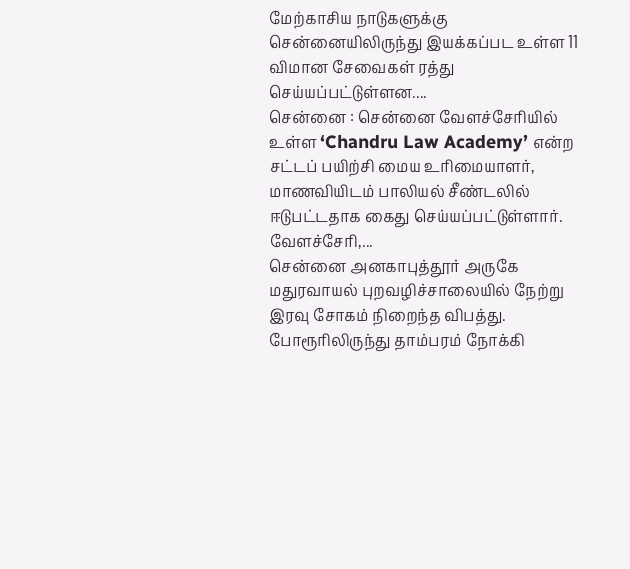மேற்காசிய நாடுகளுக்கு சென்னையிலிருந்து இயக்கப்பட உள்ள 11 விமான சேவைகள் ரத்து செய்யப்பட்டுள்ளன....
சென்னை : சென்னை வேளச்சேரியில் உள்ள ‘Chandru Law Academy’ என்ற சட்டப் பயிற்சி மைய உரிமையாளர், மாணவியிடம் பாலியல் சீண்டலில் ஈடுபட்டதாக கைது செய்யப்பட்டுள்ளார். வேளச்சேரி,...
சென்னை அனகாபுத்தூர் அருகே மதுரவாயல் புறவழிச்சாலையில் நேற்று இரவு சோகம் நிறைந்த விபத்து. போரூரிலிருந்து தாம்பரம் நோக்கி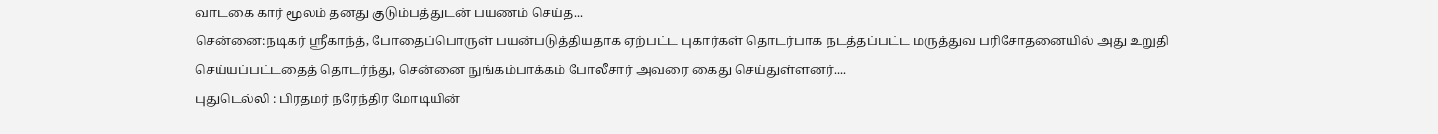வாடகை கார் மூலம் தனது குடும்பத்துடன் பயணம் செய்த...
சென்னை:நடிகர் ஸ்ரீகாந்த், போதைப்பொருள் பயன்படுத்தியதாக ஏற்பட்ட புகார்கள் தொடர்பாக நடத்தப்பட்ட மருத்துவ பரிசோதனையில் அது உறுதி செய்யப்பட்டதைத் தொடர்ந்து, சென்னை நுங்கம்பாக்கம் போலீசார் அவரை கைது செய்துள்ளனர்....
புதுடெல்லி : பிரதமர் நரேந்திர மோடியின்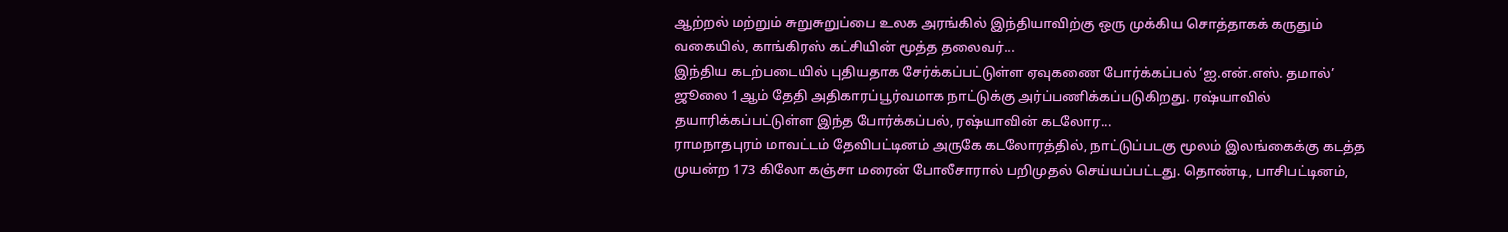ஆற்றல் மற்றும் சுறுசுறுப்பை உலக அரங்கில் இந்தியாவிற்கு ஒரு முக்கிய சொத்தாகக் கருதும் வகையில், காங்கிரஸ் கட்சியின் மூத்த தலைவர்...
இந்திய கடற்படையில் புதியதாக சேர்க்கப்பட்டுள்ள ஏவுகணை போர்க்கப்பல் ‘ஐ.என்.எஸ். தமால்’ ஜூலை 1ஆம் தேதி அதிகாரப்பூர்வமாக நாட்டுக்கு அர்ப்பணிக்கப்படுகிறது. ரஷ்யாவில் தயாரிக்கப்பட்டுள்ள இந்த போர்க்கப்பல், ரஷ்யாவின் கடலோர...
ராமநாதபுரம் மாவட்டம் தேவிபட்டினம் அருகே கடலோரத்தில், நாட்டுப்படகு மூலம் இலங்கைக்கு கடத்த முயன்ற 173 கிலோ கஞ்சா மரைன் போலீசாரால் பறிமுதல் செய்யப்பட்டது. தொண்டி, பாசிபட்டினம்,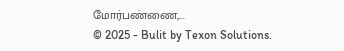மோர்பண்ணை,...
© 2025 - Bulit by Texon Solutions.